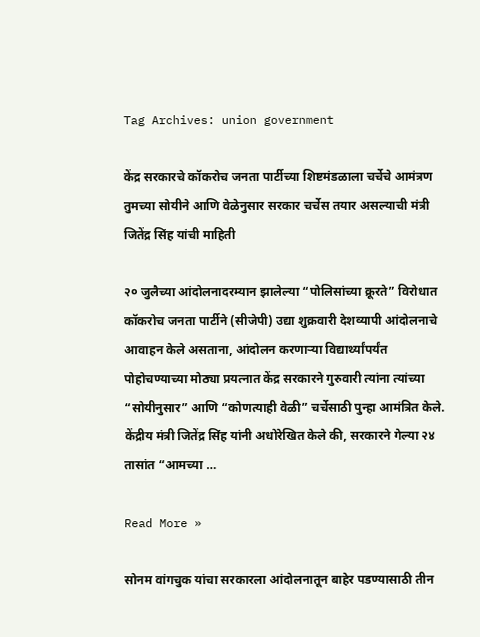Tag Archives: union government

केंद्र सरकारचे कॉकरोच जनता पार्टीच्या शिष्टमंडळाला चर्चेचे आमंत्रण तुमच्या सोयीने आणि वेळेनुसार सरकार चर्चेस तयार असल्याची मंत्री जितेंद्र सिंह यांची माहिती

२० जुलैच्या आंदोलनादरम्यान झालेल्या “पोलिसांच्या क्रूरते” विरोधात कॉकरोच जनता पार्टीने (सीजेपी) उद्या शुक्रवारी देशव्यापी आंदोलनाचे आवाहन केले असताना, आंदोलन करणाऱ्या विद्यार्थ्यांपर्यंत पोहोचण्याच्या मोठ्या प्रयत्नात केंद्र सरकारने गुरुवारी त्यांना त्यांच्या “सोयीनुसार” आणि “कोणत्याही वेळी” चर्चेसाठी पुन्हा आमंत्रित केले. केंद्रीय मंत्री जितेंद्र सिंह यांनी अधोरेखित केले की, सरकारने गेल्या २४ तासांत “आमच्या …

Read More »

सोनम वांगचुक यांचा सरकारला आंदोलनातून बाहेर पडण्यासाठी तीन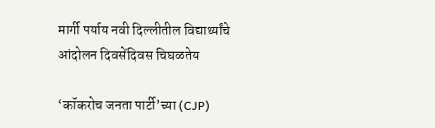मार्गी पर्याय नवी दिल्लीतील विद्यार्थ्यांचे आंदोलन दिवसेंदिवस चिघळतेय

‘कॉकरोच जनता पार्टी’च्या (CJP)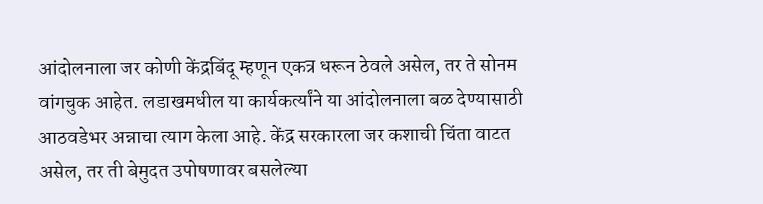आंदोलनाला जर कोणी केंद्रबिंदू म्हणून एकत्र धरून ठेवले असेल, तर ते सोनम वांगचुक आहेत. लडाखमधील या कार्यकर्त्यांने या आंदोलनाला बळ देण्यासाठी आठवडेभर अन्नाचा त्याग केला आहे. केंद्र सरकारला जर कशाची चिंता वाटत असेल, तर ती बेमुदत उपोषणावर बसलेल्या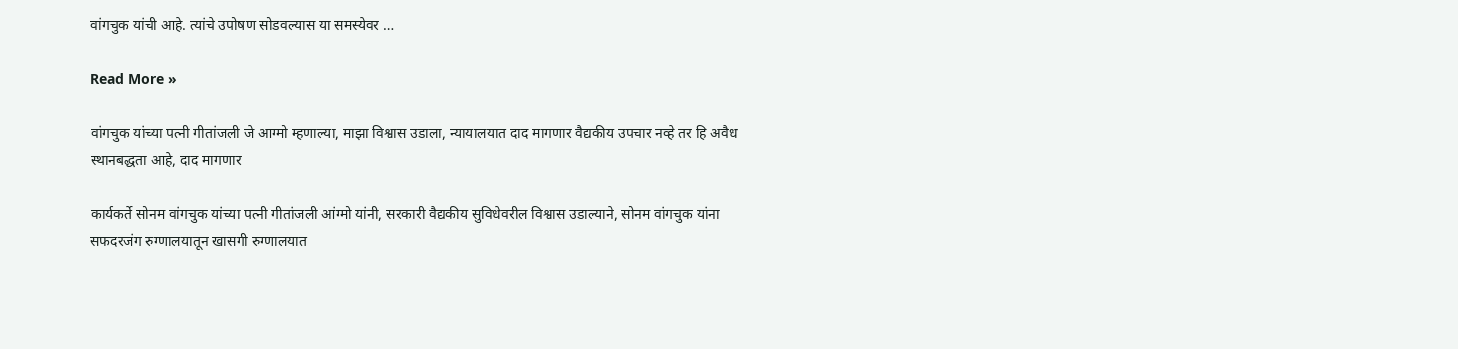वांगचुक यांची आहे. त्यांचे उपोषण सोडवल्यास या समस्येवर …

Read More »

वांगचुक यांच्या पत्नी गीतांजली जे आग्मो म्हणाल्या, माझा विश्वास उडाला, न्यायालयात दाद मागणार वैद्यकीय उपचार नव्हे तर हि अवैध स्थानबद्धता आहे, दाद मागणार

कार्यकर्ते सोनम वांगचुक यांच्या पत्नी गीतांजली आंग्मो यांनी, सरकारी वैद्यकीय सुविधेवरील विश्वास उडाल्याने, सोनम वांगचुक यांना सफदरजंग रुग्णालयातून खासगी रुग्णालयात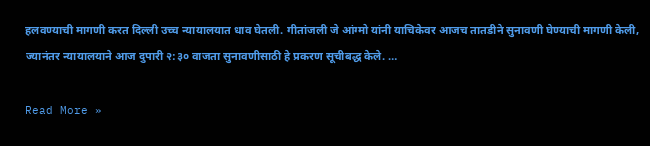हलवण्याची मागणी करत दिल्ली उच्च न्यायालयात धाव घेतली. गीतांजली जे आंग्मो यांनी याचिकेवर आजच तातडीने सुनावणी घेण्याची मागणी केली, ज्यानंतर न्यायालयाने आज दुपारी २:३० वाजता सुनावणीसाठी हे प्रकरण सूचीबद्ध केले. …

Read More »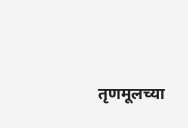तृणमूलच्या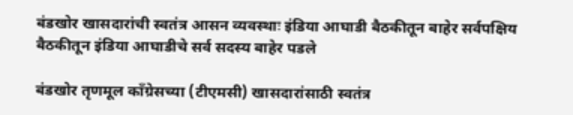बंडखोर खासदारांची स्वतंत्र आसन व्यवस्थाः इंडिया आघाडी बैठकीतून बाहेर सर्वपक्षिय बैठकीतून इंडिया आघाडीचे सर्व सदस्य बाहेर पडले

बंडखोर तृणमूल काँग्रेसच्या (टीएमसी) खासदारांसाठी स्वतंत्र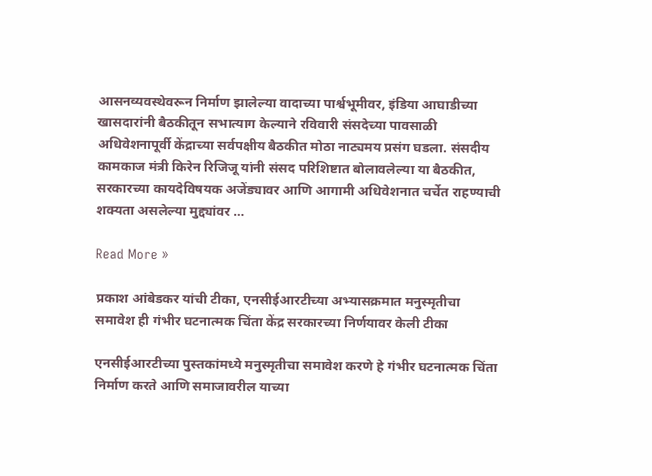आसनव्यवस्थेवरून निर्माण झालेल्या वादाच्या पार्श्वभूमीवर, इंडिया आघाडीच्या खासदारांनी बैठकीतून सभात्याग केल्याने रविवारी संसदेच्या पावसाळी अधिवेशनापूर्वी केंद्राच्या सर्वपक्षीय बैठकीत मोठा नाट्यमय प्रसंग घडला. संसदीय कामकाज मंत्री किरेन रिजिजू यांनी संसद परिशिष्टात बोलावलेल्या या बैठकीत, सरकारच्या कायदेविषयक अजेंड्यावर आणि आगामी अधिवेशनात चर्चेत राहण्याची शक्यता असलेल्या मुद्द्यांवर …

Read More »

प्रकाश आंबेडकर यांची टीका, एनसीईआरटीच्या अभ्यासक्रमात मनुस्मृतीचा समावेश ही गंभीर घटनात्मक चिंता केंद्र सरकारच्या निर्णयावर केली टीका

एनसीईआरटीच्या पुस्तकांमध्ये मनुस्मृतीचा समावेश करणे हे गंभीर घटनात्मक चिंता निर्माण करते आणि समाजावरील याच्या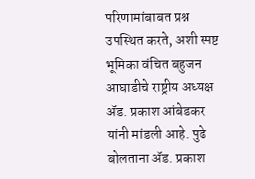परिणामांबाबत प्रश्न उपस्थित करते, अशी स्पष्ट भूमिका वंचित बहुजन आघाडीचे राष्ट्रीय अध्यक्ष ॲड. प्रकाश आंबेडकर यांनी मांडली आहे. पुढे बोलताना ॲड. प्रकाश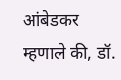आंबेडकर म्हणाले की, डॉ.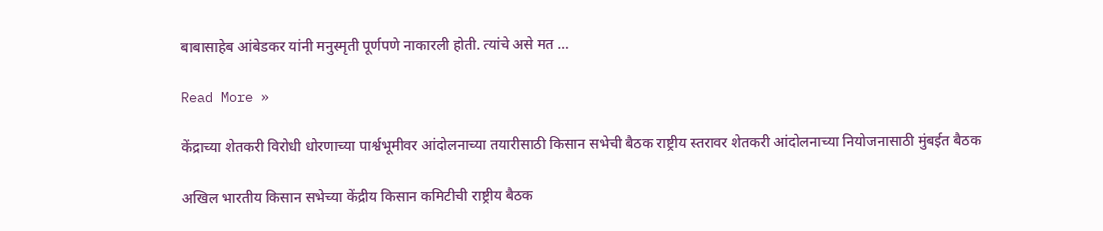बाबासाहेब आंबेडकर यांनी मनुस्मृती पूर्णपणे नाकारली होती. त्यांचे असे मत …

Read More »

केंद्राच्या शेतकरी विरोधी धोरणाच्या पार्श्वभूमीवर आंदोलनाच्या तयारीसाठी किसान सभेची बैठक राष्ट्रीय स्तरावर शेतकरी आंदोलनाच्या नियोजनासाठी मुंबईत बैठक

अखिल भारतीय किसान सभेच्या केंद्रीय किसान कमिटीची राष्ट्रीय बैठक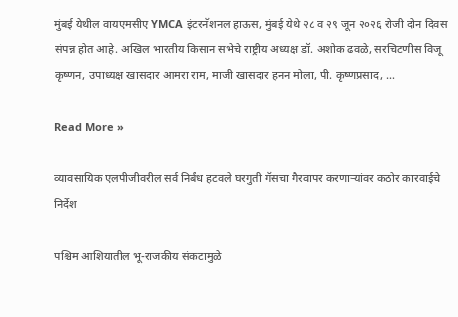मुंबई येथील वायएमसीए YMCA इंटरनॅशनल हाऊस, मुंबई येथे २८ व २९ जून २०२६ रोजी दोन दिवस संपन्न होत आहे. अखिल भारतीय किसान सभेचे राष्ट्रीय अध्यक्ष डॉ. अशोक ढवळे, सरचिटणीस विजू कृष्णन, उपाध्यक्ष खासदार आमरा राम, माजी खासदार हनन मोला, पी. कृष्णप्रसाद, …

Read More »

व्यावसायिक एलपीजीवरील सर्व निर्बंध हटवले घरगुती गॅसचा गैरवापर करणाऱ्यांवर कठोर कारवाईचे निर्देश

पश्चिम आशियातील भू-राजकीय संकटामुळे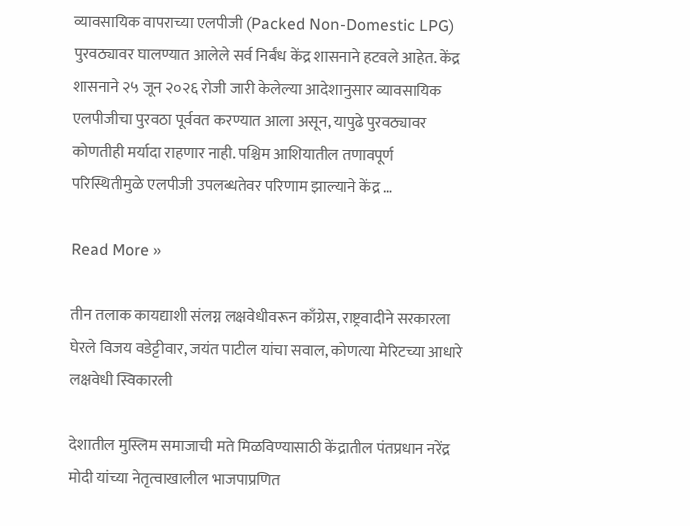व्यावसायिक वापराच्या एलपीजी (Packed Non-Domestic LPG) पुरवठ्यावर घालण्यात आलेले सर्व निर्बंध केंद्र शासनाने हटवले आहेत. केंद्र शासनाने २५ जून २०२६ रोजी जारी केलेल्या आदेशानुसार व्यावसायिक एलपीजीचा पुरवठा पूर्ववत करण्यात आला असून, यापुढे पुरवठ्यावर कोणतीही मर्यादा राहणार नाही. पश्चिम आशियातील तणावपूर्ण परिस्थितीमुळे एलपीजी उपलब्धतेवर परिणाम झाल्याने केंद्र …

Read More »

तीन तलाक कायद्याशी संलग्न लक्षवेधीवरून काँग्रेस, राष्ट्रवादीने सरकारला घेरले विजय वडेट्टीवार, जयंत पाटील यांचा सवाल, कोणत्या मेरिटच्या आधारे लक्षवेधी स्विकारली

देशातील मुस्लिम समाजाची मते मिळविण्यासाठी केंद्रातील पंतप्रधान नरेंद्र मोदी यांच्या नेतृत्वाखालील भाजपाप्रणित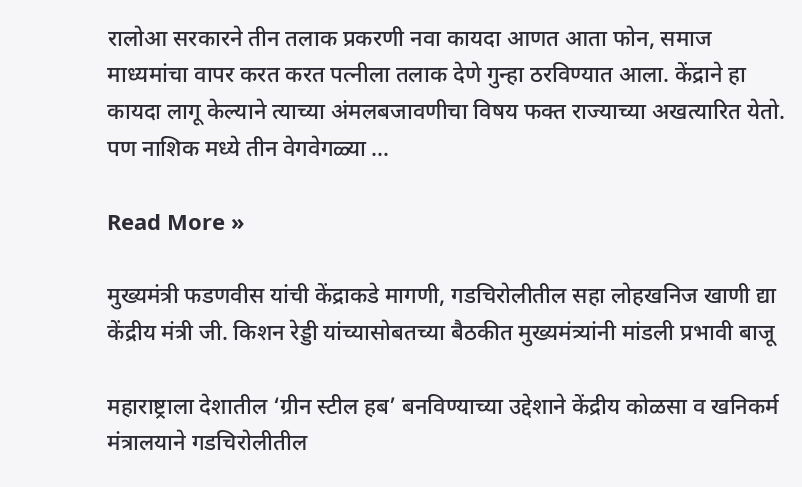रालोआ सरकारने तीन तलाक प्रकरणी नवा कायदा आणत आता फोन, समाज माध्यमांचा वापर करत करत पत्नीला तलाक देणे गुन्हा ठरविण्यात आला. केंद्राने हा कायदा लागू केल्याने त्याच्या अंमलबजावणीचा विषय फक्त राज्याच्या अखत्यारित येतो. पण नाशिक मध्ये तीन वेगवेगळ्या …

Read More »

मुख्यमंत्री फडणवीस यांची केंद्राकडे मागणी, गडचिरोलीतील सहा लोहखनिज खाणी द्या केंद्रीय मंत्री जी. किशन रेड्डी यांच्यासोबतच्या बैठकीत मुख्यमंत्र्यांनी मांडली प्रभावी बाजू

महाराष्ट्राला देशातील ‘ग्रीन स्टील हब’ बनविण्याच्या उद्देशाने केंद्रीय कोळसा व खनिकर्म मंत्रालयाने गडचिरोलीतील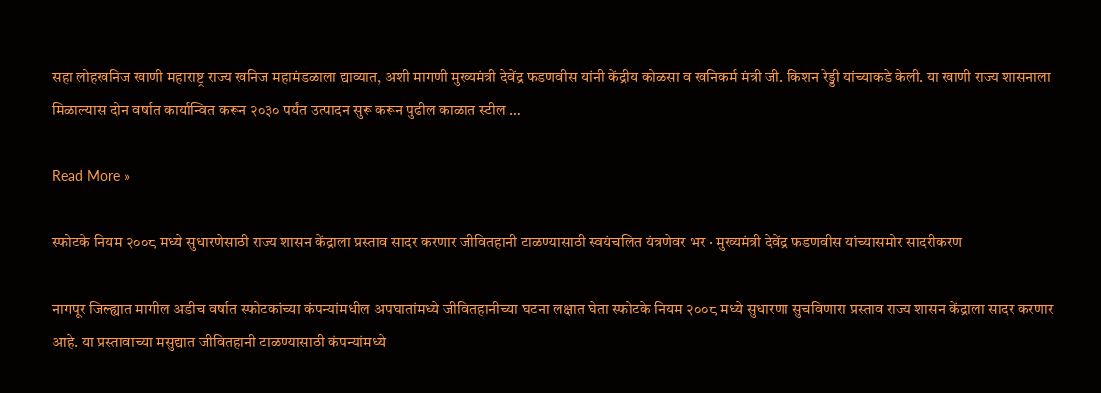सहा लोहखनिज खाणी महाराष्ट्र राज्य खनिज महामंडळाला द्याव्यात, अशी मागणी मुख्यमंत्री देवेंद्र फडणवीस यांनी केंद्रीय कोळसा व खनिकर्म मंत्री जी. किशन रेड्डी यांच्याकडे केली. या खाणी राज्य शासनाला मिळाल्यास दोन वर्षात कार्यान्वित करून २०३० पर्यंत उत्पादन सुरू करून पुढील काळात स्टील …

Read More »

स्फोटके नियम २००८ मध्ये सुधारणेसाठी राज्य शासन केंद्राला प्रस्ताव सादर करणार जीवितहानी टाळण्यासाठी स्वयंचलित यंत्रणेवर भर · मुख्यमंत्री देवेंद्र फडणवीस यांच्यासमोर सादरीकरण

नागपूर जिल्ह्यात मागील अडीच वर्षात स्फोटकांच्या कंपन्यांमधील अपघातांमध्ये जीवितहानीच्या घटना लक्षात घेता स्फोटके नियम २००८ मध्ये सुधारणा सुचविणारा प्रस्ताव राज्य शासन केंद्राला सादर करणार आहे. या प्रस्तावाच्या मसुद्यात जीवितहानी टाळण्यासाठी कंपन्यांमध्ये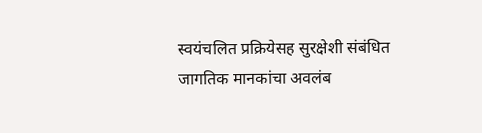स्वयंचलित प्रक्रियेसह सुरक्षेशी संबंधित जागतिक मानकांचा अवलंब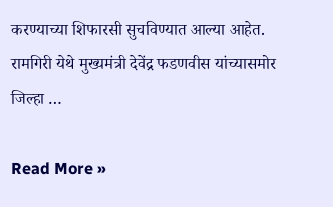करण्याच्या शिफारसी सुचविण्यात आल्या आहेत. रामगिरी येथे मुख्यमंत्री देवेंद्र फडणवीस यांच्यासमोर जिल्हा …

Read More »